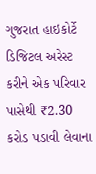ગુજરાત હાઇકોર્ટે ડિજિટલ અરેસ્ટ કરીને એક પરિવાર પાસેથી ₹2.30 કરોડ પડાવી લેવાના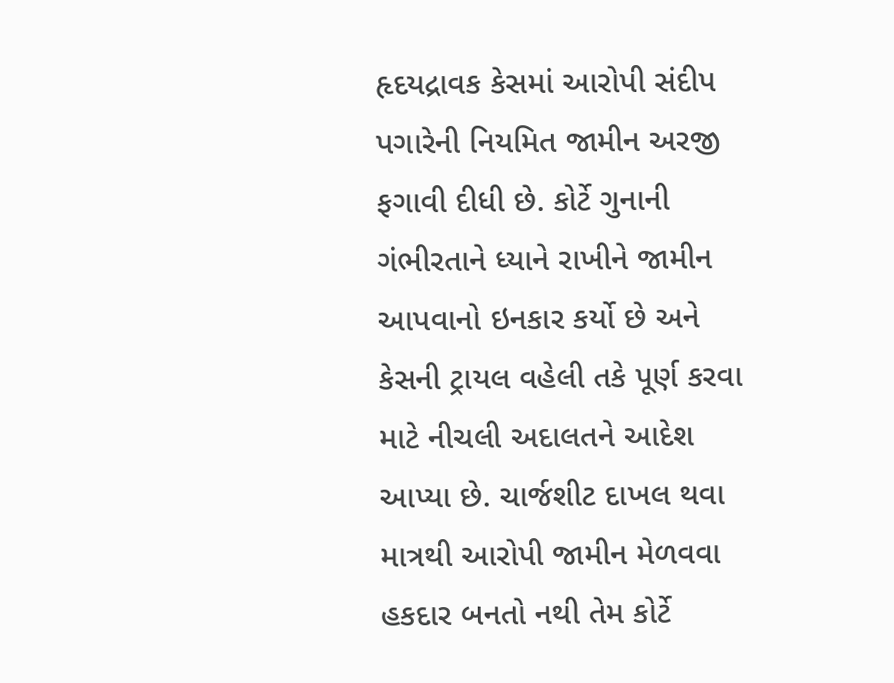હૃદયદ્રાવક કેસમાં આરોપી સંદીપ પગારેની નિયમિત જામીન અરજી ફગાવી દીધી છે. કોર્ટે ગુનાની ગંભીરતાને ધ્યાને રાખીને જામીન આપવાનો ઇનકાર કર્યો છે અને કેસની ટ્રાયલ વહેલી તકે પૂર્ણ કરવા માટે નીચલી અદાલતને આદેશ આપ્યા છે. ચાર્જશીટ દાખલ થવા માત્રથી આરોપી જામીન મેળવવા હકદાર બનતો નથી તેમ કોર્ટે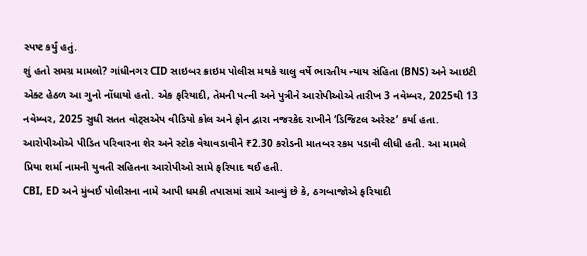સ્પષ્ટ કર્યું હતું.
શું હતો સમગ્ર મામલો? ગાંધીનગર CID સાઇબર ક્રાઇમ પોલીસ મથકે ચાલુ વર્ષે ભારતીય ન્યાય સંહિતા (BNS) અને આઇટી એક્ટ હેઠળ આ ગુનો નોંધાયો હતો. એક ફરિયાદી, તેમની પત્ની અને પુત્રીને આરોપીઓએ તારીખ 3 નવેમ્બર, 2025થી 13 નવેમ્બર, 2025 સુધી સતત વોટ્સએપ વીડિયો કોલ અને ફોન દ્વારા નજરકેદ રાખીને ‘ડિજિટલ અરેસ્ટ’ કર્યા હતા. આરોપીઓએ પીડિત પરિવારના શેર અને સ્ટોક વેચાવડાવીને ₹2.30 કરોડની માતબર રકમ પડાવી લીધી હતી. આ મામલે પ્રિયા શર્મા નામની યુવતી સહિતના આરોપીઓ સામે ફરિયાદ થઈ હતી.
CBI, ED અને મુંબઈ પોલીસના નામે આપી ધમકી તપાસમાં સામે આવ્યું છે કે, ઠગબાજોએ ફરિયાદી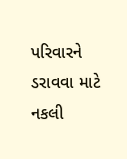પરિવારને ડરાવવા માટે નકલી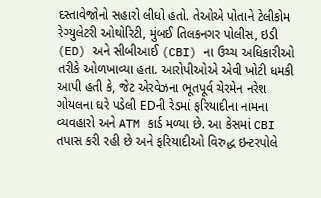દસ્તાવેજોનો સહારો લીધો હતો. તેઓએ પોતાને ટેલીકોમ રેગ્યુલેટરી ઓથોરિટી, મુંબઈ તિલકનગર પોલીસ, ઇડી (ED) અને સીબીઆઈ (CBI) ના ઉચ્ચ અધિકારીઓ તરીકે ઓળખાવ્યા હતા. આરોપીઓએ એવી ખોટી ધમકી આપી હતી કે, જેટ એરવેઝના ભૂતપૂર્વ ચેરમેન નરેશ ગોયલના ઘરે પડેલી EDની રેડમાં ફરિયાદીના નામના વ્યવહારો અને ATM કાર્ડ મળ્યા છે. આ કેસમાં CBI તપાસ કરી રહી છે અને ફરિયાદીઓ વિરુદ્ધ ઇન્ટરપોલે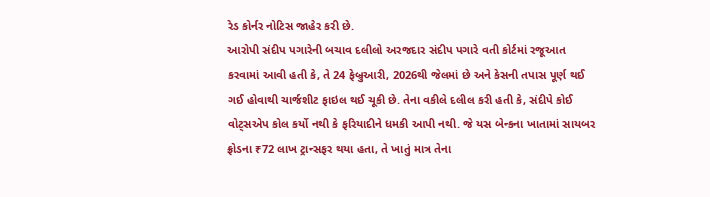રેડ કોર્નર નોટિસ જાહેર કરી છે.
આરોપી સંદીપ પગારેની બચાવ દલીલો અરજદાર સંદીપ પગારે વતી કોર્ટમાં રજૂઆત કરવામાં આવી હતી કે, તે 24 ફેબ્રુઆરી, 2026થી જેલમાં છે અને કેસની તપાસ પૂર્ણ થઈ ગઈ હોવાથી ચાર્જશીટ ફાઇલ થઈ ચૂકી છે. તેના વકીલે દલીલ કરી હતી કે, સંદીપે કોઈ વોટ્સએપ કોલ કર્યો નથી કે ફરિયાદીને ધમકી આપી નથી. જે યસ બેન્કના ખાતામાં સાયબર ફ્રોડના ₹72 લાખ ટ્રાન્સફર થયા હતા, તે ખાતું માત્ર તેના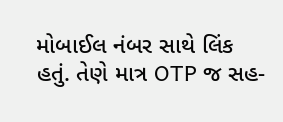મોબાઈલ નંબર સાથે લિંક હતું. તેણે માત્ર OTP જ સહ-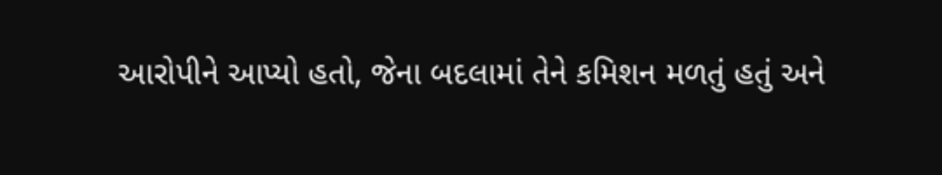આરોપીને આપ્યો હતો, જેના બદલામાં તેને કમિશન મળતું હતું અને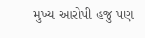મુખ્ય આરોપી હજુ પણ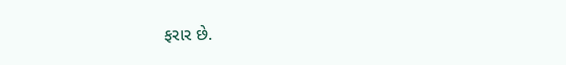ફરાર છે.